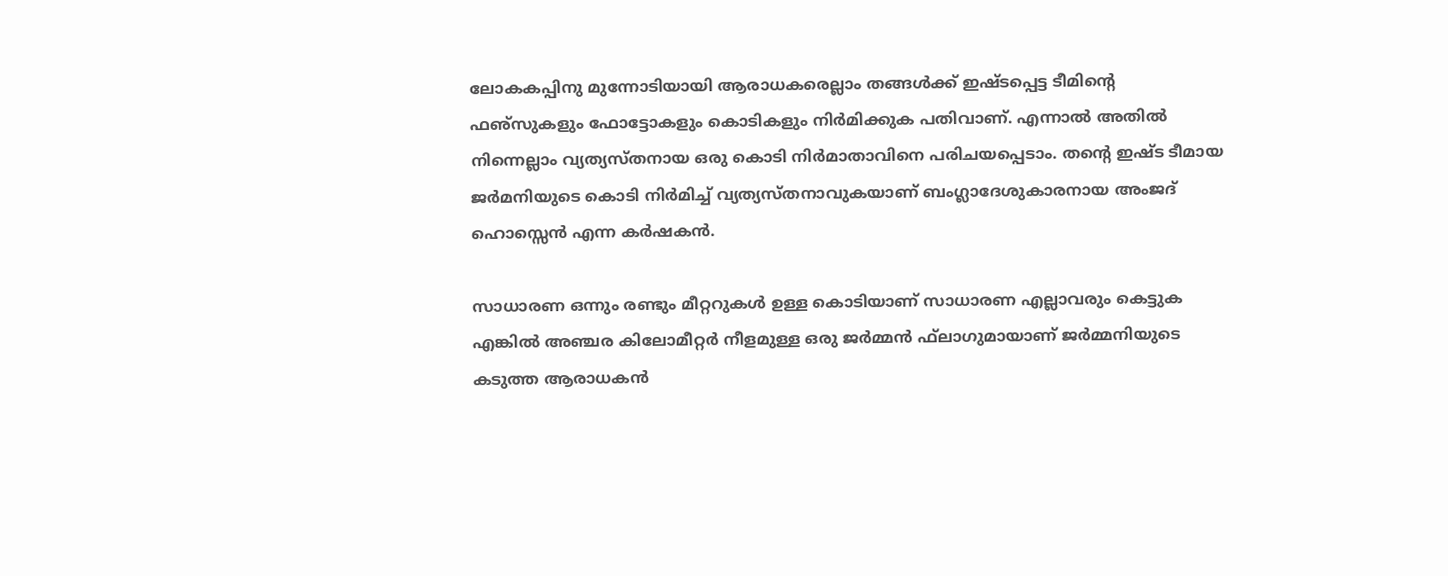ലോകകപ്പിനു മുന്നോടിയായി ആരാധകരെല്ലാം തങ്ങള്‍ക്ക് ഇഷ്ടപ്പെട്ട ടീമിന്റെ ഫഌ്‌സുകളും ഫോട്ടോകളും കൊടികളും നിര്‍മിക്കുക പതിവാണ്. എന്നാല്‍ അതില്‍ നിന്നെല്ലാം വ്യത്യസ്തനായ ഒരു കൊടി നിര്‍മാതാവിനെ പരിചയപ്പെടാം. തന്റെ ഇഷ്ട ടീമായ ജര്‍മനിയുടെ കൊടി നിര്‍മിച്ച് വ്യത്യസ്തനാവുകയാണ് ബംഗ്ലാദേശുകാരനായ അംജദ് ഹൊസ്സെന്‍ എന്ന കര്‍ഷകന്‍.

സാധാരണ ഒന്നും രണ്ടും മീറ്ററുകള്‍ ഉള്ള കൊടിയാണ് സാധാരണ എല്ലാവരും കെട്ടുക എങ്കില്‍ അഞ്ചര കിലോമീറ്റര്‍ നീളമുള്ള ഒരു ജര്‍മ്മന്‍ ഫ്‌ലാഗുമായാണ് ജര്‍മ്മനിയുടെ കടുത്ത ആരാധകന്‍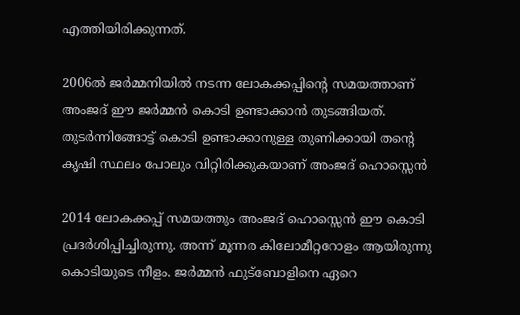എത്തിയിരിക്കുന്നത്.

2006ല്‍ ജര്‍മ്മനിയില്‍ നടന്ന ലോകക്കപ്പിന്റെ സമയത്താണ് അംജദ് ഈ ജര്‍മ്മന്‍ കൊടി ഉണ്ടാക്കാന്‍ തുടങ്ങിയത്. തുടര്‍ന്നിങ്ങോട്ട് കൊടി ഉണ്ടാക്കാനുള്ള തുണിക്കായി തന്റെ കൃഷി സ്ഥലം പോലും വിറ്റിരിക്കുകയാണ് അംജദ് ഹൊസ്സെന്‍

2014 ലോകക്കപ്പ് സമയത്തും അംജദ് ഹൊസ്സെന്‍ ഈ കൊടി പ്രദര്‍ശിപ്പിച്ചിരുന്നു. അന്ന് മൂന്നര കിലോമീറ്ററോളം ആയിരുന്നു കൊടിയുടെ നീളം. ജര്‍മ്മന്‍ ഫുട്‌ബോളിനെ ഏറെ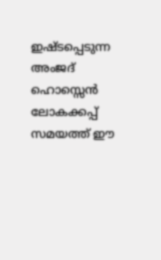ഇഷ്ടപ്പെടുന്ന അംജദ് ഹൊസ്സെന്‍ ലോകക്കപ്പ് സമയത്ത് ഈ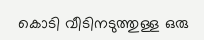കൊടി വീടിനടുത്തുള്ള ഒരു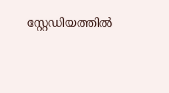സ്റ്റേഡിയത്തില്‍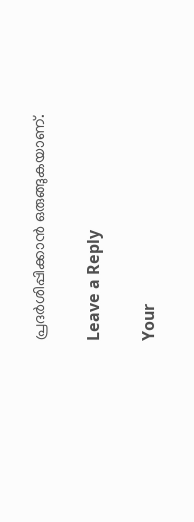പ്രദര്‍ശിപ്പിക്കാന്‍ ഒരുങ്ങുകയാണ്.

Leave a Reply

Your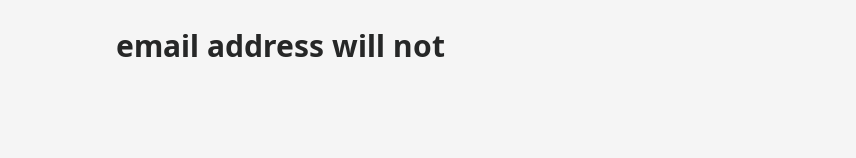email address will not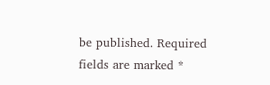be published. Required fields are marked *